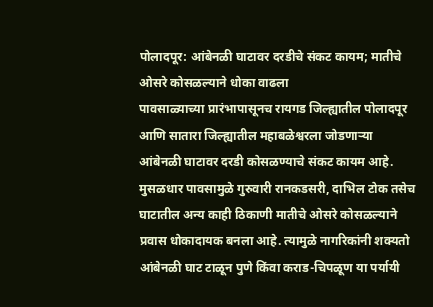पोलादपूर: आंबेनळी घाटावर दरडीचे संकट कायम; मातीचे ओसरे कोसळल्याने धोका वाढला
पावसाळ्याच्या प्रारंभापासूनच रायगड जिल्ह्यातील पोलादपूर आणि सातारा जिल्ह्यातील महाबळेश्वरला जोडणाऱ्या आंबेनळी घाटावर दरडी कोसळण्याचे संकट कायम आहे. मुसळधार पावसामुळे गुरुवारी रानकडसरी, दाभिल टोक तसेच घाटातील अन्य काही ठिकाणी मातीचे ओसरे कोसळल्याने प्रवास धोकादायक बनला आहे. त्यामुळे नागरिकांनी शक्यतो आंबेनळी घाट टाळून पुणे किंवा कराड-चिपळूण या पर्यायी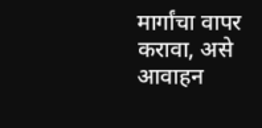मार्गांचा वापर करावा, असे आवाहन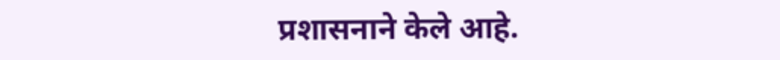प्रशासनाने केले आहे.